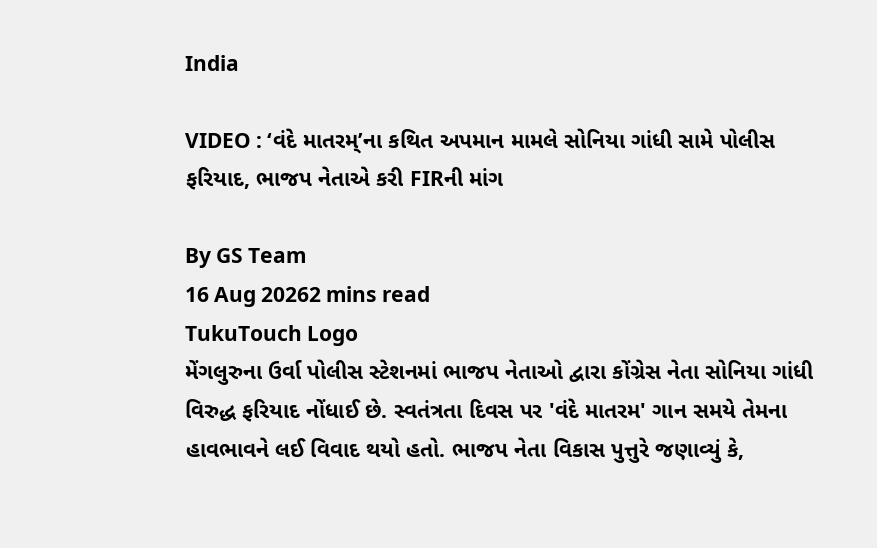India

VIDEO : ‘વંદે માતરમ્’ના કથિત અપમાન મામલે સોનિયા ગાંધી સામે પોલીસ ફરિયાદ, ભાજપ નેતાએ કરી FIRની માંગ

By GS Team
16 Aug 20262 mins read
TukuTouch Logo
મેંગલુરુના ઉર્વા પોલીસ સ્ટેશનમાં ભાજપ નેતાઓ દ્વારા કોંગ્રેસ નેતા સોનિયા ગાંધી વિરુદ્ધ ફરિયાદ નોંધાઈ છે. સ્વતંત્રતા દિવસ પર 'વંદે માતરમ' ગાન સમયે તેમના હાવભાવને લઈ વિવાદ થયો હતો. ભાજપ નેતા વિકાસ પુત્તુરે જણાવ્યું કે,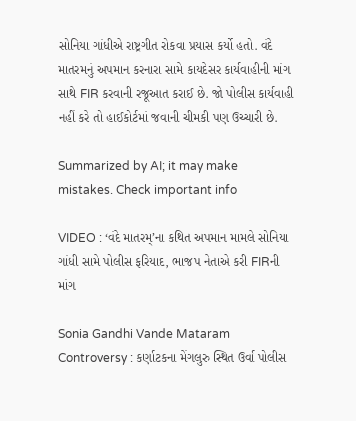સોનિયા ગાંધીએ રાષ્ટ્રગીત રોકવા પ્રયાસ કર્યો હતો. વંદે માતરમનું અપમાન કરનારા સામે કાયદેસર કાર્યવાહીની માંગ સાથે FIR કરવાની રજૂઆત કરાઈ છે. જો પોલીસ કાર્યવાહી નહીં કરે તો હાઈકોર્ટમાં જવાની ચીમકી પણ ઉચ્ચારી છે.

Summarized by AI; it may make mistakes. Check important info

VIDEO : ‘વંદે માતરમ્’ના કથિત અપમાન મામલે સોનિયા ગાંધી સામે પોલીસ ફરિયાદ, ભાજપ નેતાએ કરી FIRની માંગ

Sonia Gandhi Vande Mataram Controversy : કર્ણાટકના મેંગલુરુ સ્થિત ઉર્વા પોલીસ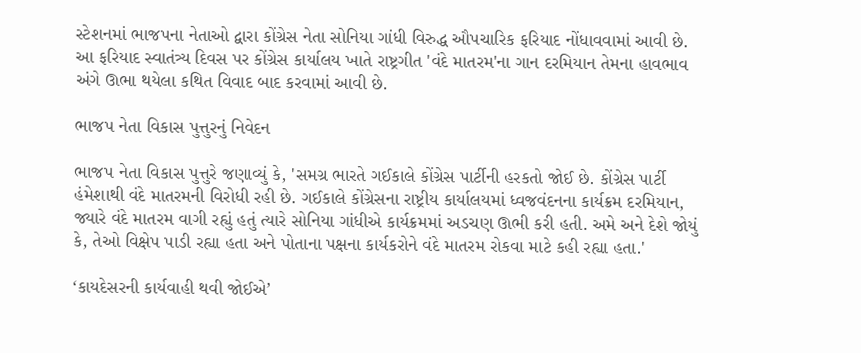સ્ટેશનમાં ભાજપના નેતાઓ દ્વારા કોંગ્રેસ નેતા સોનિયા ગાંધી વિરુદ્ધ ઔપચારિક ફરિયાદ નોંધાવવામાં આવી છે. આ ફરિયાદ સ્વાતંત્ર્ય દિવસ પર કોંગ્રેસ કાર્યાલય ખાતે રાષ્ટ્રગીત 'વંદે માતરમ'ના ગાન દરમિયાન તેમના હાવભાવ અંગે ઊભા થયેલા કથિત વિવાદ બાદ કરવામાં આવી છે.

ભાજપ નેતા વિકાસ પુત્તુરનું નિવેદન

ભાજપ નેતા વિકાસ પુત્તુરે જણાવ્યું કે, 'સમગ્ર ભારતે ગઈકાલે કોંગ્રેસ પાર્ટીની હરકતો જોઈ છે. કોંગ્રેસ પાર્ટી હંમેશાથી વંદે માતરમની વિરોધી રહી છે. ગઈકાલે કોંગ્રેસના રાષ્ટ્રીય કાર્યાલયમાં ધ્વજવંદનના કાર્યક્રમ દરમિયાન, જ્યારે વંદે માતરમ વાગી રહ્યું હતું ત્યારે સોનિયા ગાંધીએ કાર્યક્રમમાં અડચણ ઊભી કરી હતી. અમે અને દેશે જોયું કે, તેઓ વિક્ષેપ પાડી રહ્યા હતા અને પોતાના પક્ષના કાર્યકરોને વંદે માતરમ રોકવા માટે કહી રહ્યા હતા.'

‘કાયદેસરની કાર્યવાહી થવી જોઈએ’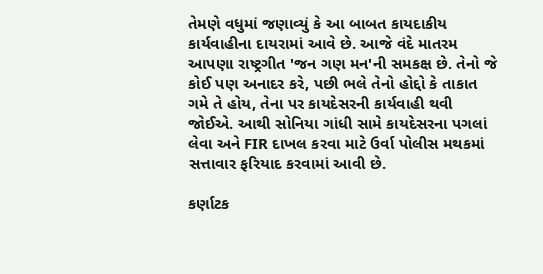તેમણે વધુમાં જણાવ્યું કે આ બાબત કાયદાકીય કાર્યવાહીના દાયરામાં આવે છે. આજે વંદે માતરમ આપણા રાષ્ટ્રગીત 'જન ગણ મન'ની સમકક્ષ છે. તેનો જે કોઈ પણ અનાદર કરે, પછી ભલે તેનો હોદ્દો કે તાકાત ગમે તે હોય, તેના પર કાયદેસરની કાર્યવાહી થવી જોઈએ. આથી સોનિયા ગાંધી સામે કાયદેસરના પગલાં લેવા અને FIR દાખલ કરવા માટે ઉર્વા પોલીસ મથકમાં સત્તાવાર ફરિયાદ કરવામાં આવી છે.

કર્ણાટક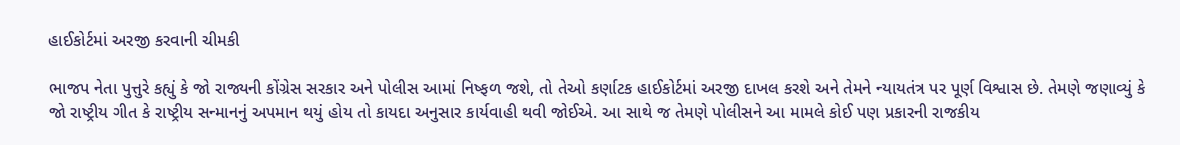હાઈકોર્ટમાં અરજી કરવાની ચીમકી

ભાજપ નેતા પુત્તુરે કહ્યું કે જો રાજ્યની કોંગ્રેસ સરકાર અને પોલીસ આમાં નિષ્ફળ જશે, તો તેઓ કર્ણાટક હાઈકોર્ટમાં અરજી દાખલ કરશે અને તેમને ન્યાયતંત્ર પર પૂર્ણ વિશ્વાસ છે. તેમણે જણાવ્યું કે જો રાષ્ટ્રીય ગીત કે રાષ્ટ્રીય સન્માનનું અપમાન થયું હોય તો કાયદા અનુસાર કાર્યવાહી થવી જોઈએ. આ સાથે જ તેમણે પોલીસને આ મામલે કોઈ પણ પ્રકારની રાજકીય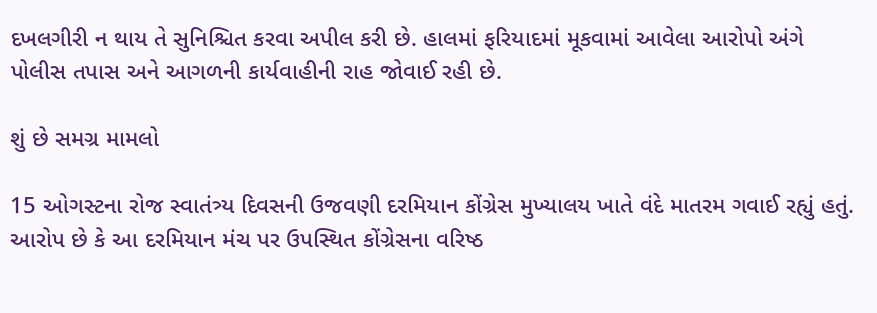દખલગીરી ન થાય તે સુનિશ્ચિત કરવા અપીલ કરી છે. હાલમાં ફરિયાદમાં મૂકવામાં આવેલા આરોપો અંગે પોલીસ તપાસ અને આગળની કાર્યવાહીની રાહ જોવાઈ રહી છે.

શું છે સમગ્ર મામલો

15 ઓગસ્ટના રોજ સ્વાતંત્ર્ય દિવસની ઉજવણી દરમિયાન કોંગ્રેસ મુખ્યાલય ખાતે વંદે માતરમ ગવાઈ રહ્યું હતું. આરોપ છે કે આ દરમિયાન મંચ પર ઉપસ્થિત કોંગ્રેસના વરિષ્ઠ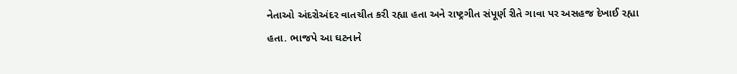નેતાઓ અંદરોઅંદર વાતચીત કરી રહ્યા હતા અને રાષ્ટ્રગીત સંપૂર્ણ રીતે ગાવા પર અસહજ દેખાઈ રહ્યા હતા. ભાજપે આ ઘટનાને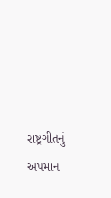રાષ્ટ્રગીતનું અપમાન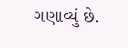ગણાવ્યું છે.